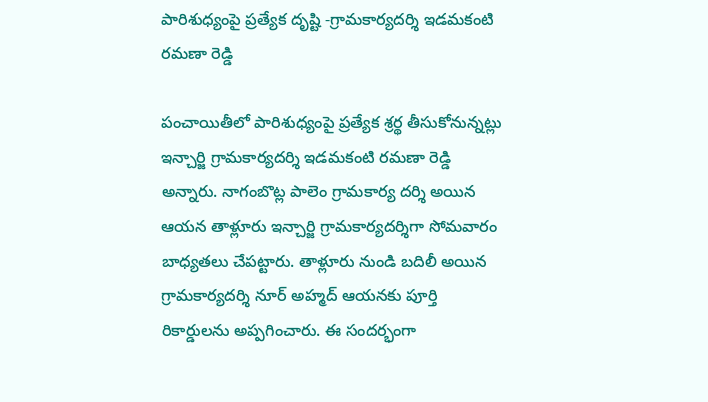పారిశుధ్యంపై ప్రత్యేక దృష్టి -గ్రామకార్యదర్శి ఇడమకంటి రమణా రెడ్డి

పంచాయితీలో పారిశుధ్యంపై ప్రత్యేక శ్రర్థ తీసుకోనున్నట్లు ఇన్చార్జి గ్రామకార్యదర్శి ఇడమకంటి రమణా రెడ్డి అన్నారు. నాగంబొట్ల పాలెం గ్రామకార్య దర్శి అయిన ఆయన తాళ్లూరు ఇన్చార్జి గ్రామకార్యదర్శిగా సోమవారం బాధ్యతలు చేపట్టారు. తాళ్లూరు నుండి బదిలీ అయిన గ్రామకార్యదర్శి నూర్ అహ్మద్ ఆయనకు పూర్తి రికార్డులను అప్పగించారు. ఈ సందర్భంగా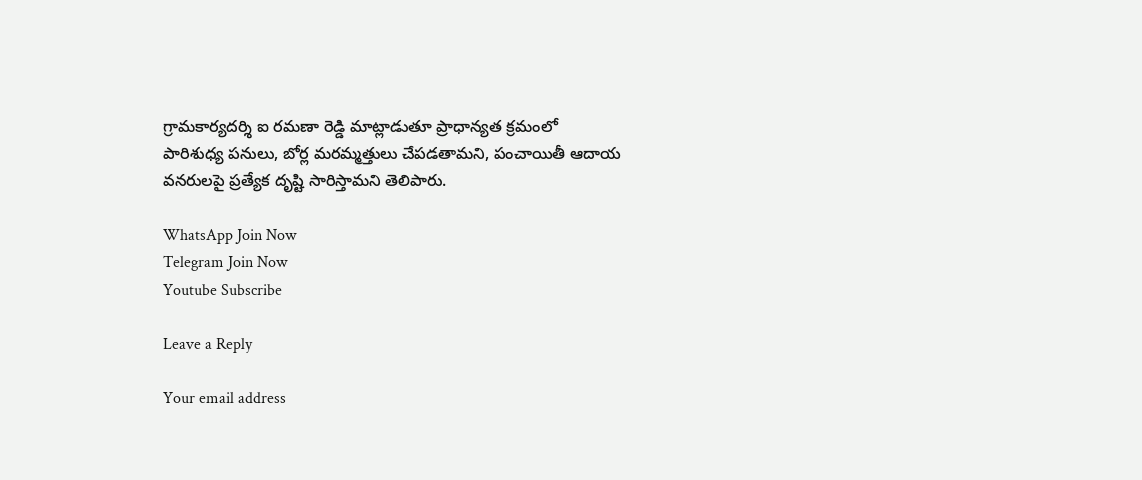గ్రామకార్యదర్శి ఐ రమణా రెడ్డి మాట్లాడుతూ ప్రాధాన్యత క్రమంలో పారిశుధ్య పనులు, బోర్ల మరమ్మత్తులు చేపడతామని, పంచాయితీ ఆదాయ వనరులపై ప్రత్యేక దృష్టి సారిస్తామని తెలిపారు.

WhatsApp Join Now
Telegram Join Now
Youtube Subscribe

Leave a Reply

Your email address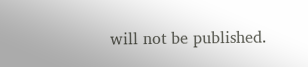will not be published.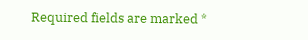Required fields are marked *